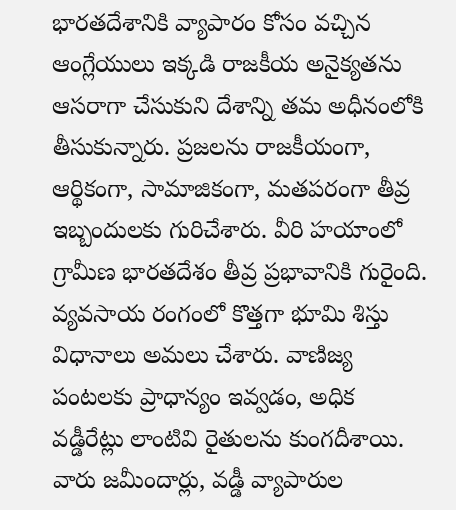భారతదేశానికి వ్యాపారం కోసం వచ్చిన ఆంగ్లేయులు ఇక్కడి రాజకీయ అనైక్యతను ఆసరాగా చేసుకుని దేశాన్ని తమ అధీనంలోకి తీసుకున్నారు. ప్రజలను రాజకీయంగా, ఆర్థికంగా, సామాజికంగా, మతపరంగా తీవ్ర ఇబ్బందులకు గురిచేశారు. వీరి హయాంలో గ్రామీణ భారతదేశం తీవ్ర ప్రభావానికి గురైంది. వ్యవసాయ రంగంలో కొత్తగా భూమి శిస్తు విధానాలు అమలు చేశారు. వాణిజ్య పంటలకు ప్రాధాన్యం ఇవ్వడం, అధిక వడ్డీరేట్లు లాంటివి రైతులను కుంగదీశాయి. వారు జమీందార్లు, వడ్డీ వ్యాపారుల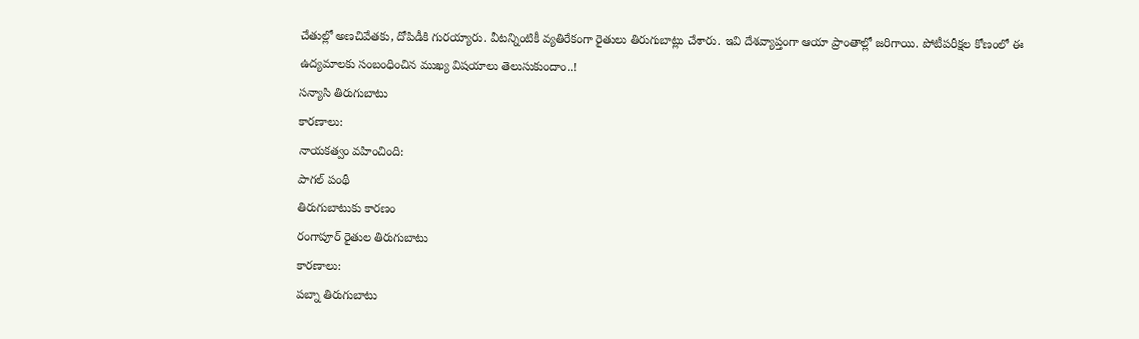చేతుల్లో అణచివేతకు, దోపిడీకి గురయ్యారు. వీటన్నింటికీ వ్యతిరేకంగా రైతులు తిరుగుబాట్లు చేశారు. ఇవి దేశవ్యాప్తంగా ఆయా ప్రాంతాల్లో జరిగాయి. పోటీపరీక్షల కోణంలో ఈ ఉద్యమాలకు సంబంధించిన ముఖ్య విషయాలు తెలుసుకుందాం..!
సన్యాసి తిరుగుబాటు
కారణాలు:
నాయకత్వం వహించింది:
పాగల్ పంథీ
తిరుగుబాటుకు కారణం
రంగాపూర్ రైతుల తిరుగుబాటు
కారణాలు:
పబ్నా తిరుగుబాటు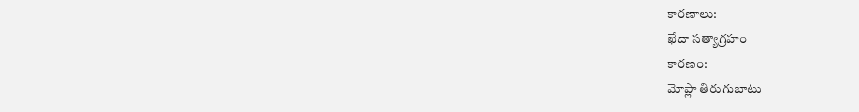కారణాలు:
ఖేదా సత్యాగ్రహం
కారణం:
మోప్లా తిరుగుబాటు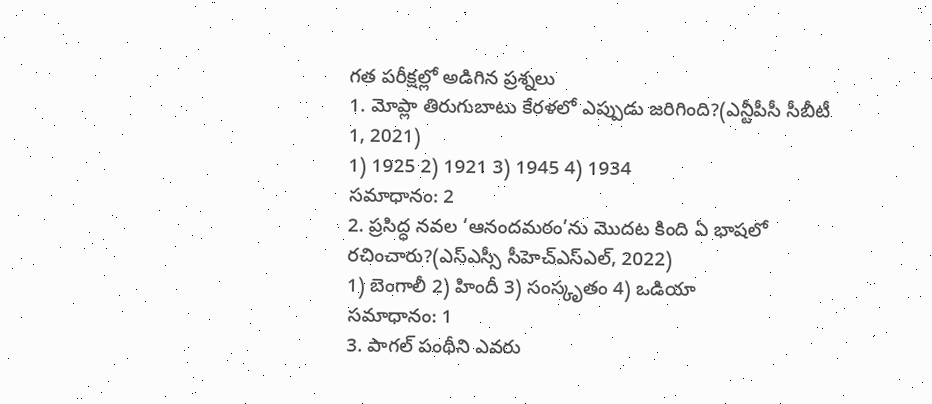గత పరీక్షల్లో అడిగిన ప్రశ్నలు
1. మోప్లా తిరుగుబాటు కేరళలో ఎప్పుడు జరిగింది?(ఎన్టీపీసీ సీబీటీ 1, 2021)
1) 1925 2) 1921 3) 1945 4) 1934
సమాధానం: 2
2. ప్రసిద్ధ నవల ‘ఆనందమఠం’ను మొదట కింది ఏ భాషలో రచించారు?(ఎస్ఎస్సీ సీహెచ్ఎస్ఎల్, 2022)
1) బెంగాలీ 2) హిందీ 3) సంస్కృతం 4) ఒడియా
సమాధానం: 1
3. పాగల్ పంథీని ఎవరు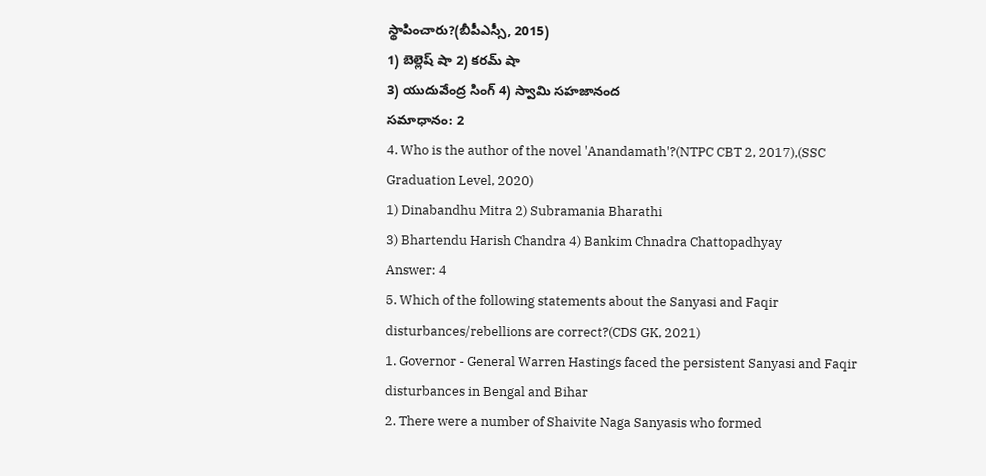స్థాపించారు?(బీపీఎస్సీ, 2015)
1) బెల్లెష్ షా 2) కరమ్ షా
3) యుదువేంద్ర సింగ్ 4) స్వామి సహజానంద
సమాధానం: 2
4. Who is the author of the novel 'Anandamath'?(NTPC CBT 2, 2017),(SSC Graduation Level, 2020)
1) Dinabandhu Mitra 2) Subramania Bharathi
3) Bhartendu Harish Chandra 4) Bankim Chnadra Chattopadhyay
Answer: 4
5. Which of the following statements about the Sanyasi and Faqir disturbances/rebellions are correct?(CDS GK, 2021)
1. Governor - General Warren Hastings faced the persistent Sanyasi and Faqir disturbances in Bengal and Bihar
2. There were a number of Shaivite Naga Sanyasis who formed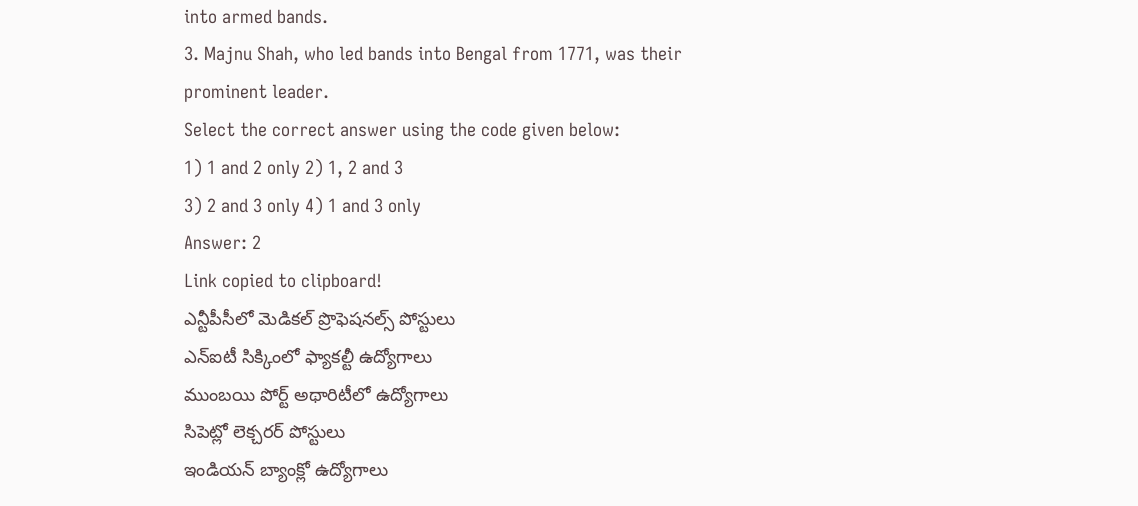into armed bands.
3. Majnu Shah, who led bands into Bengal from 1771, was their prominent leader.
Select the correct answer using the code given below:
1) 1 and 2 only 2) 1, 2 and 3
3) 2 and 3 only 4) 1 and 3 only
Answer: 2
Link copied to clipboard!
ఎన్టీపీసీలో మెడికల్ ప్రొఫెషనల్స్ పోస్టులు
ఎన్ఐటీ సిక్కింలో ఫ్యాకల్టీ ఉద్యోగాలు
ముంబయి పోర్ట్ అథారిటీలో ఉద్యోగాలు
సిపెట్లో లెక్చరర్ పోస్టులు
ఇండియన్ బ్యాంక్లో ఉద్యోగాలు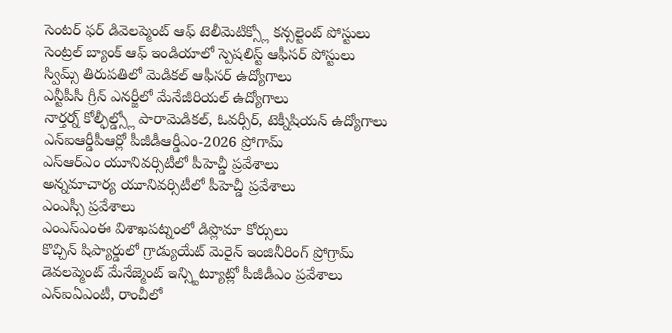సెంటర్ ఫర్ డివెలప్మెంట్ ఆఫ్ టెలీమెటిక్స్లో కన్సల్టెంట్ పోస్టులు
సెంట్రల్ బ్యాంక్ ఆఫ్ ఇండియాలో స్పెషలిస్ట్ ఆఫీసర్ పోస్టులు
స్విమ్స్ తిరుపతిలో మెడికల్ ఆఫీసర్ ఉద్యోగాలు
ఎన్టీపీసీ గ్రీన్ ఎనర్జీలో మేనేజీరియల్ ఉద్యోగాలు
నార్తర్న్ కోల్ఫీల్డ్స్లో పారామెడికల్, ఓవర్సీర్, టెక్నీషియన్ ఉద్యోగాలు
ఎన్ఐఆర్డీపీఆర్లో పీజీడీఆర్డీఎం-2026 ప్రోగామ్
ఎస్ఆర్ఎం యూనివర్సిటీలో పీహెచ్డీ ప్రవేశాలు
అన్నమాచార్య యూనివర్సిటీలో పీహెచ్డీ ప్రవేశాలు
ఎంఎస్సీ ప్రవేశాలు
ఎంఎస్ఎంఈ విశాఖపట్నంలో డిప్లొమా కోర్సులు
కొచ్చిన్ షిప్యార్డులో గ్రాడ్యుయేట్ మెరైన్ ఇంజినీరింగ్ ప్రోగ్రామ్
డెవలప్మెంట్ మేనేజ్మెంట్ ఇన్స్టిట్యూట్లో పీజీడీఎం ప్రవేశాలు
ఎన్ఐఏఎంటీ, రాంచీలో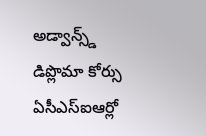అడ్వాన్స్డ్ డిప్లొమా కోర్సు
ఏసీఎస్ఐఆర్లో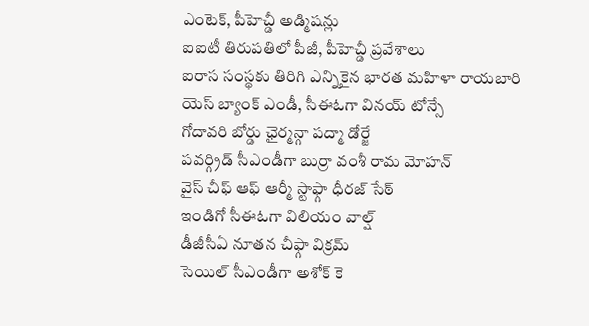ఎంటెక్, పీహెచ్డీ అడ్మిషన్లు
ఐఐటీ తిరుపతిలో పీజీ, పీహెచ్డీ ప్రవేశాలు
ఐరాస సంస్థకు తిరిగి ఎన్నికైన భారత మహిళా రాయబారి
యెస్ బ్యాంక్ ఎండీ, సీఈఓగా వినయ్ టోన్సే
గోదావరి బోర్డు ఛైర్మన్గా పద్మా డోర్జే
పవర్గ్రిడ్ సీఎండీగా బుర్రా వంశీ రామ మోహన్
వైస్ చీఫ్ ఆఫ్ ఆర్మీ స్టాఫ్గా ధీరజ్ సేఠ్
ఇండిగో సీఈఓగా విలియం వాల్ష్
డీజీసీఏ నూతన చీఫ్గా విక్రమ్
సెయిల్ సీఎండీగా అశోక్ కె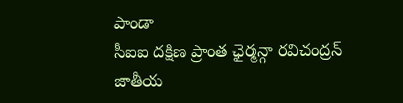పాండా
సీఐఐ దక్షిణ ప్రాంత ఛైర్మన్గా రవిచంద్రన్
జాతీయ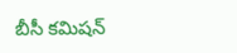బీసీ కమిషన్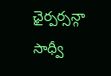ఛైర్పర్సన్గా సాధ్వీ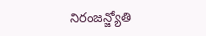నిరంజన్జ్యోతి